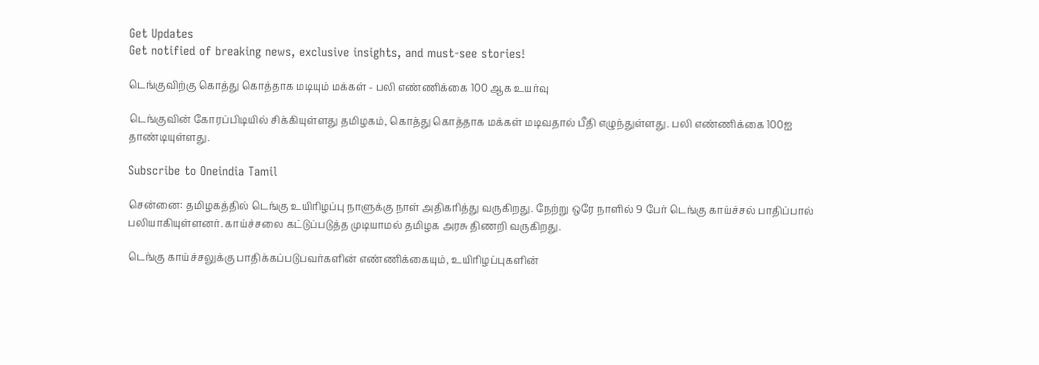Get Updates
Get notified of breaking news, exclusive insights, and must-see stories!

டெங்குவிற்கு கொத்து கொத்தாக மடியும் மக்கள் - பலி எண்ணிக்கை 100 ஆக உயர்வு

டெங்குவின் கோரப்பிடியில் சிக்கியுள்ளது தமிழகம், கொத்து கொத்தாக மக்கள் மடிவதால் பீதி எழுந்துள்ளது. பலி எண்ணிக்கை 100ஐ தாண்டியுள்ளது.

Subscribe to Oneindia Tamil

சென்னை: தமிழகத்தில் டெங்கு உயிரிழப்பு நாளுக்கு நாள் அதிகரித்து வருகிறது. நேற்று ஒரே நாளில் 9 பேர் டெங்கு காய்ச்சல் பாதிப்பால் பலியாகியுள்ளனர். காய்ச்சலை கட்டுப்படுத்த முடியாமல் தமிழக அரசு திணறி வருகிறது.

டெங்கு காய்ச்சலுக்கு பாதிக்கப்படுபவர்களின் எண்ணிக்கையும், உயிரிழப்புகளின்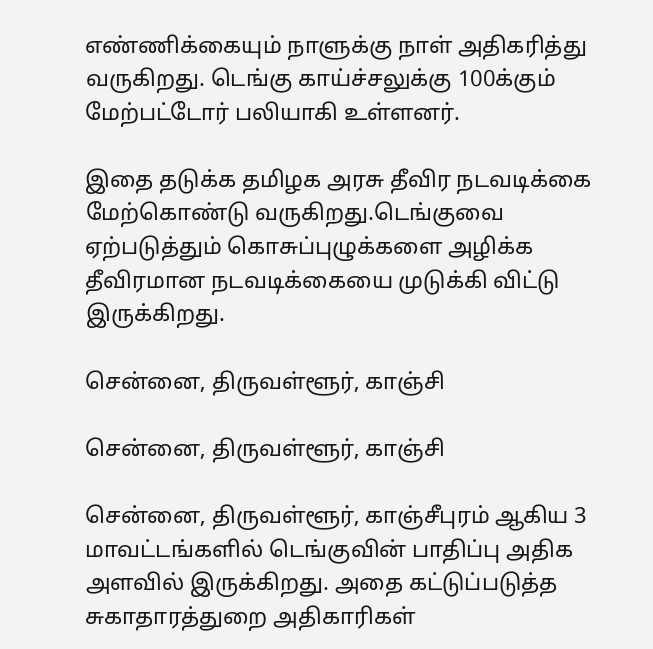எண்ணிக்கையும் நாளுக்கு நாள் அதிகரித்து வருகிறது. டெங்கு காய்ச்சலுக்கு 100க்கும் மேற்பட்டோர் பலியாகி உள்ளனர்.

இதை தடுக்க தமிழக அரசு தீவிர நடவடிக்கை மேற்கொண்டு வருகிறது.டெங்குவை ஏற்படுத்தும் கொசுப்புழுக்களை அழிக்க தீவிரமான நடவடிக்கையை முடுக்கி விட்டு இருக்கிறது.

சென்னை, திருவள்ளூர், காஞ்சி

சென்னை, திருவள்ளூர், காஞ்சி

சென்னை, திருவள்ளூர், காஞ்சீபுரம் ஆகிய 3 மாவட்டங்களில் டெங்குவின் பாதிப்பு அதிக அளவில் இருக்கிறது. அதை கட்டுப்படுத்த சுகாதாரத்துறை அதிகாரிகள்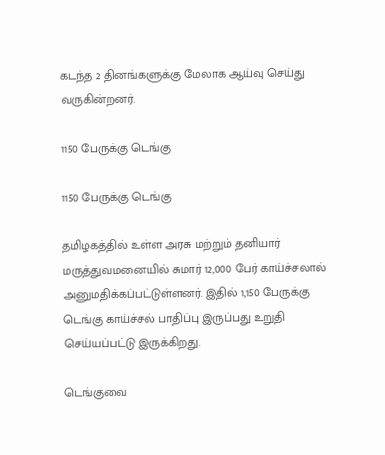கடந்த 2 தினங்களுக்கு மேலாக ஆய்வு செய்து வருகின்றனர்.

1150 பேருக்கு டெங்கு

1150 பேருக்கு டெங்கு

தமிழகத்தில் உள்ள அரசு மற்றும் தனியார் மருத்துவமனையில் சுமார் 12,000 பேர் காய்ச்சலால் அனுமதிக்கப்பட்டுள்ளனர். இதில் 1,150 பேருக்கு டெங்கு காய்ச்சல் பாதிப்பு இருப்பது உறுதி செய்யப்பட்டு இருக்கிறது.

டெங்குவை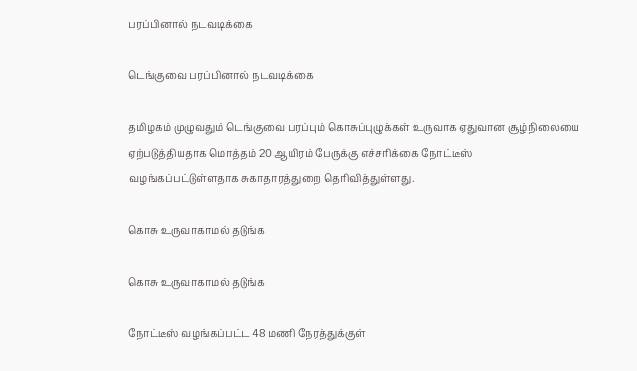பரப்பினால் நடவடிக்கை

டெங்குவை பரப்பினால் நடவடிக்கை

தமிழகம் முழுவதும் டெங்குவை பரப்பும் கொசுப்புழுக்கள் உருவாக ஏதுவான சூழ்நிலையை ஏற்படுத்தியதாக மொத்தம் 20 ஆயிரம் பேருக்கு எச்சரிக்கை நோட்டீஸ் வழங்கப்பட்டுள்ளதாக சுகாதாரத்துறை தெரிவித்துள்ளது.

கொசு உருவாகாமல் தடுங்க

கொசு உருவாகாமல் தடுங்க

நோட்டீஸ் வழங்கப்பட்ட 48 மணி நேரத்துக்குள்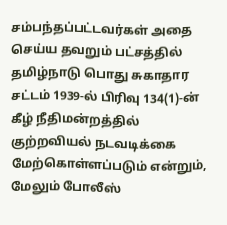சம்பந்தப்பட்டவர்கள் அதை செய்ய தவறும் பட்சத்தில் தமிழ்நாடு பொது சுகாதார சட்டம் 1939-ல் பிரிவு 134(1)-ன் கீழ் நீதிமன்றத்தில் குற்றவியல் நடவடிக்கை மேற்கொள்ளப்படும் என்றும், மேலும் போலீஸ்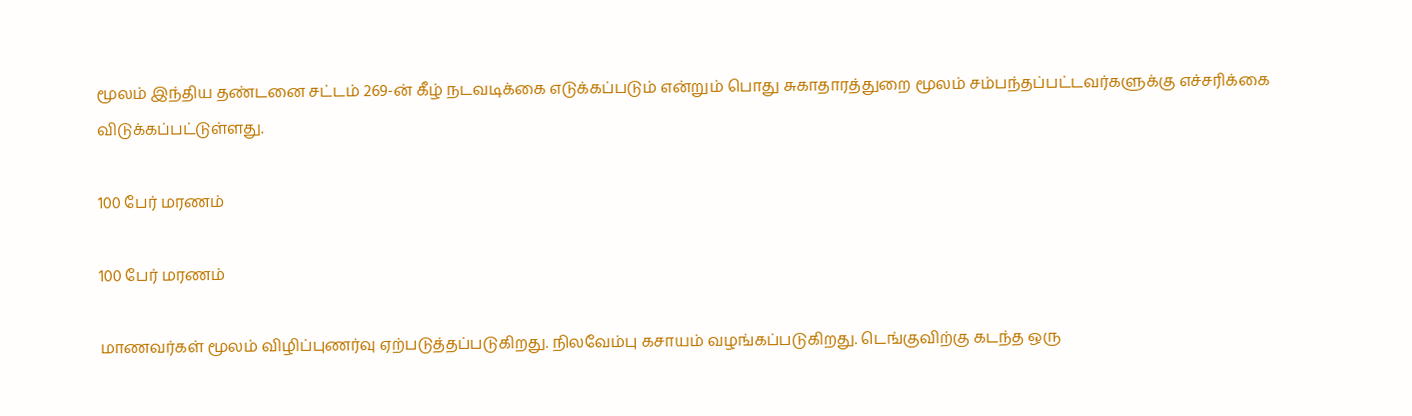மூலம் இந்திய தண்டனை சட்டம் 269-ன் கீழ் நடவடிக்கை எடுக்கப்படும் என்றும் பொது சுகாதாரத்துறை மூலம் சம்பந்தப்பட்டவர்களுக்கு எச்சரிக்கை விடுக்கப்பட்டுள்ளது.

100 பேர் மரணம்

100 பேர் மரணம்

மாணவர்கள் மூலம் விழிப்புணர்வு ஏற்படுத்தப்படுகிறது. நிலவேம்பு கசாயம் வழங்கப்படுகிறது. டெங்குவிற்கு கடந்த ஒரு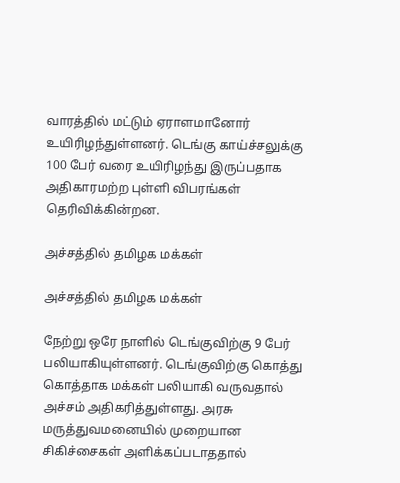வாரத்தில் மட்டும் ஏராளமானோர் உயிரிழந்துள்ளனர். டெங்கு காய்ச்சலுக்கு 100 பேர் வரை உயிரிழந்து இருப்பதாக அதிகாரமற்ற புள்ளி விபரங்கள் தெரிவிக்கின்றன.

அச்சத்தில் தமிழக மக்கள்

அச்சத்தில் தமிழக மக்கள்

நேற்று ஒரே நாளில் டெங்குவிற்கு 9 பேர் பலியாகியுள்ளனர். டெங்குவிற்கு கொத்து கொத்தாக மக்கள் பலியாகி வருவதால் அச்சம் அதிகரித்துள்ளது. அரசு மருத்துவமனையில் முறையான சிகிச்சைகள் அளிக்கப்படாததால்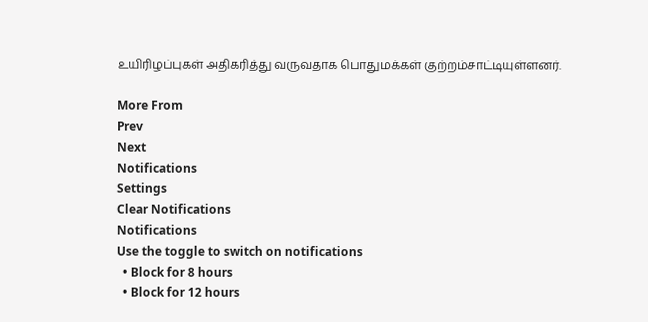உயிரிழப்புகள் அதிகரித்து வருவதாக பொதுமக்கள் குற்றம்சாட்டியுள்ளனர்.

More From
Prev
Next
Notifications
Settings
Clear Notifications
Notifications
Use the toggle to switch on notifications
  • Block for 8 hours
  • Block for 12 hours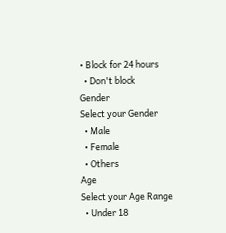• Block for 24 hours
  • Don't block
Gender
Select your Gender
  • Male
  • Female
  • Others
Age
Select your Age Range
  • Under 18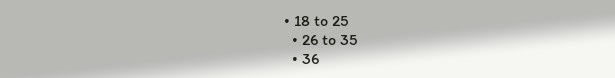• 18 to 25
  • 26 to 35
  • 36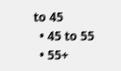to 45
  • 45 to 55
  • 55+